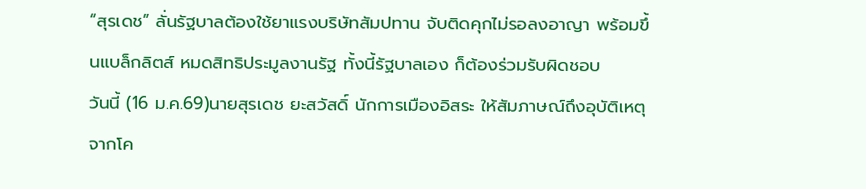“สุรเดช” ลั่นรัฐบาลต้องใช้ยาแรงบริษัทสัมปทาน จับติดคุกไม่รอลงอาญา พร้อมขึ้นแบล็กลิตส์ หมดสิทธิประมูลงานรัฐ ทั้งนี้รัฐบาลเอง ก็ต้องร่วมรับผิดชอบ
วันนี้ (16 ม.ค.69)นายสุรเดช ยะสวัสดิ์ นักการเมืองอิสระ ให้สัมภาษณ์ถึงอุบัติเหตุจากโค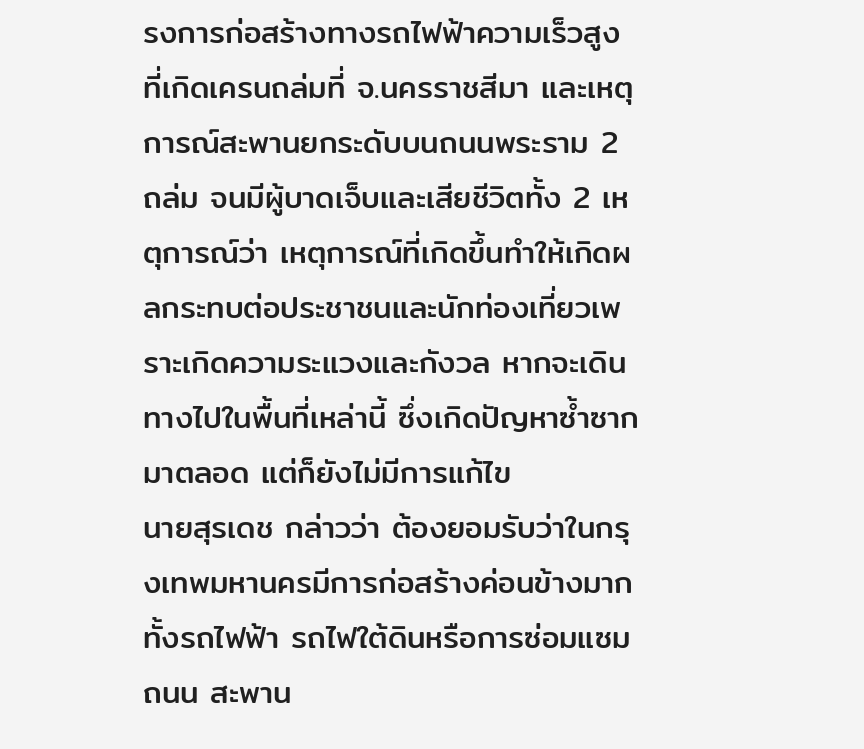รงการก่อสร้างทางรถไฟฟ้าความเร็วสูง ที่เกิดเครนถล่มที่ จ.นครราชสีมา และเหตุการณ์สะพานยกระดับบนถนนพระราม 2 ถล่ม จนมีผู้บาดเจ็บและเสียชีวิตทั้ง 2 เหตุการณ์ว่า เหตุการณ์ที่เกิดขึ้นทำให้เกิดผลกระทบต่อประชาชนและนักท่องเที่ยวเพราะเกิดความระแวงและกังวล หากจะเดินทางไปในพื้นที่เหล่านี้ ซึ่งเกิดปัญหาซ้ำซากมาตลอด แต่ก็ยังไม่มีการแก้ไข
นายสุรเดช กล่าวว่า ต้องยอมรับว่าในกรุงเทพมหานครมีการก่อสร้างค่อนข้างมากทั้งรถไฟฟ้า รถไฟใต้ดินหรือการซ่อมแซมถนน สะพาน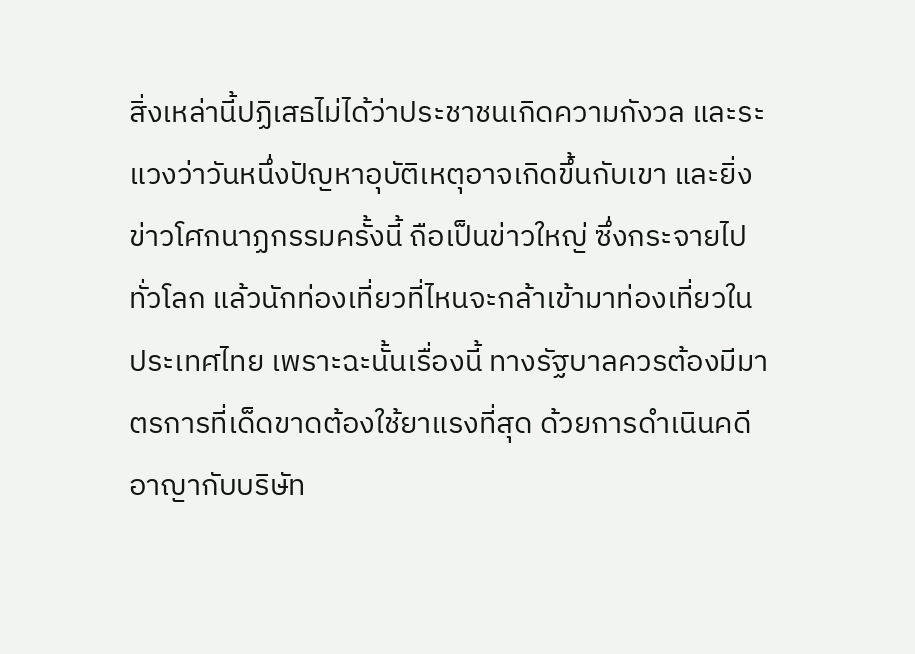สิ่งเหล่านี้ปฏิเสธไม่ได้ว่าประชาชนเกิดความกังวล และระแวงว่าวันหนึ่งปัญหาอุบัติเหตุอาจเกิดขึ้นกับเขา และยิ่งข่าวโศกนาฏกรรมครั้งนี้ ถือเป็นข่าวใหญ่ ซึ่งกระจายไปทั่วโลก แล้วนักท่องเที่ยวที่ไหนจะกล้าเข้ามาท่องเที่ยวในประเทศไทย เพราะฉะนั้นเรื่องนี้ ทางรัฐบาลควรต้องมีมาตรการที่เด็ดขาดต้องใช้ยาแรงที่สุด ด้วยการดำเนินคดีอาญากับบริษัท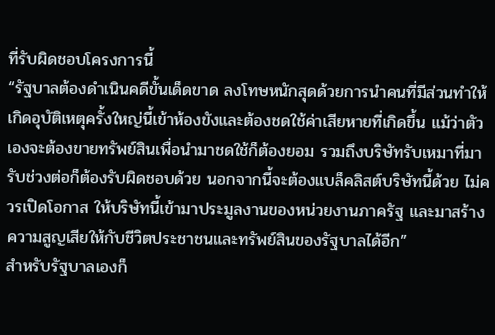ที่รับผิดชอบโครงการนี้
“รัฐบาลต้องดำเนินคดีขั้นเด็ดขาด ลงโทษหนักสุดด้วยการนำคนที่มีส่วนทำให้เกิดอุบัติเหตุครั้งใหญ่นี้เข้าห้องขังและต้องชดใช้ค่าเสียหายที่เกิดขึ้น แม้ว่าตัวเองจะต้องขายทรัพย์สินเพื่อนำมาชดใช้ก็ต้องยอม รวมถึงบริษัทรับเหมาที่มารับช่วงต่อก็ต้องรับผิดชอบด้วย นอกจากนี้จะต้องแบล็คลิสต์บริษัทนี้ด้วย ไม่ควรเปิดโอกาส ให้บริษัทนี้เข้ามาประมูลงานของหน่วยงานภาครัฐ และมาสร้างความสูญเสียให้กับชีวิตประชาชนและทรัพย์สินของรัฐบาลได้อีก”
สำหรับรัฐบาลเองก็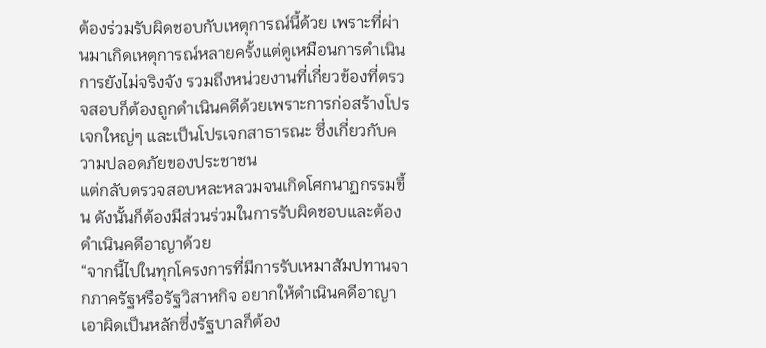ต้องร่วมรับผิดชอบกับเหตุการณ์นี้ด้วย เพราะที่ผ่านมาเกิดเหตุการณ์หลายครั้งแต่ดูเหมือนการดำเนินการยังไม่จริงจัง รวมถึงหน่วยงานที่เกี่ยวข้องที่ตรวจสอบก็ต้องถูกดำเนินคดีด้วยเพราะการก่อสร้างโปรเจกใหญ่ๆ และเป็นโปรเจกสาธารณะ ซึ่งเกี่ยวกับความปลอดภัยของประชาชน
แต่กลับตรวจสอบหละหลวมจนเกิดโศกนาฏกรรมขึ้น ดังนั้นก็ต้องมีส่วนร่วมในการรับผิดชอบและต้องดำเนินคดีอาญาด้วย
“จากนี้ไปในทุกโครงการที่มีการรับเหมาสัมปทานจากภาครัฐหรือรัฐวิสาหกิจ อยากให้ดำเนินคดีอาญาเอาผิดเป็นหลักซึ่งรัฐบาลก็ต้อง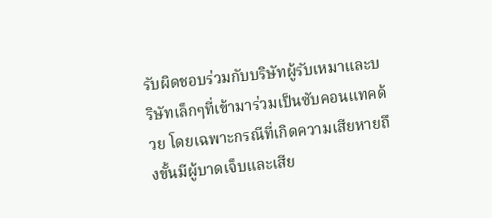รับผิดชอบร่วมกับบริษัทผู้รับเหมาและบริษัทเล็กๆที่เข้ามาร่วมเป็นซับคอนแทคด้วย โดยเฉพาะกรณีที่เกิดความเสียหายถึงขั้นมีผู้บาดเจ็บและเสีย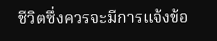ชีวิตซึ่งควรจะมีการแจ้งข้อ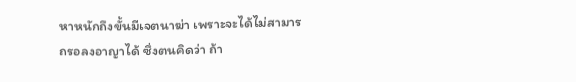หาหนักถึงขั้นมีเจตนาฆ่า เพราะจะได้ไม่สามารถรอลงอาญาได้ ซึ่งตนคิดว่า ถ้า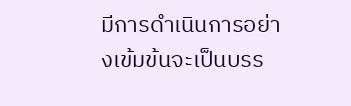มีการดำเนินการอย่างเข้มข้นจะเป็นบรร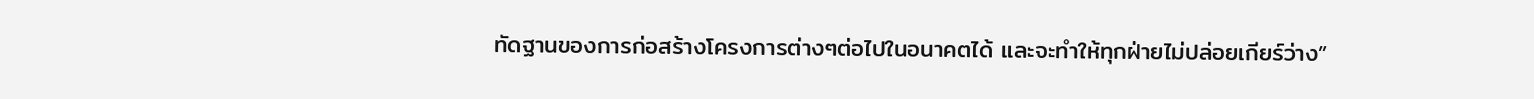ทัดฐานของการก่อสร้างโครงการต่างๆต่อไปในอนาคตได้ และจะทำให้ทุกฝ่ายไม่ปล่อยเกียร์ว่าง”